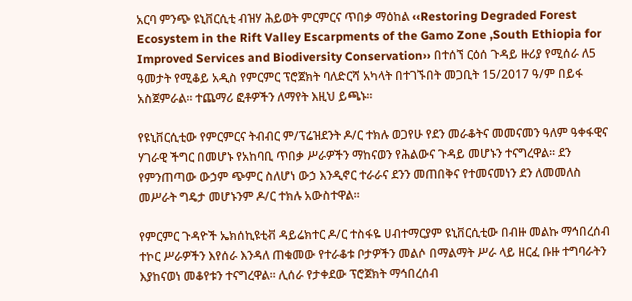አርባ ምንጭ ዩኒቨርሲቲ ብዝሃ ሕይወት ምርምርና ጥበቃ ማዕከል ‹‹Restoring Degraded Forest Ecosystem in the Rift Valley Escarpments of the Gamo Zone ,South Ethiopia for Improved Services and Biodiversity Conservation›› በተሰኘ ርዕሰ ጉዳይ ዙሪያ የሚሰራ ለ5 ዓመታት የሚቆይ አዲስ የምርምር ፕሮጀክት ባለድርሻ አካላት በተገኙበት መጋቢት 15/2017 ዓ/ም በይፋ አስጀምራል፡፡ ተጨማሪ ፎቶዎችን ለማየት እዚህ ይጫኑ፡፡

የዩኒቨርሲቲው የምርምርና ትብብር ም/ፕሬዝደንት ዶ/ር ተክሉ ወጋየሁ የደን መራቆትና መመናመን ዓለም ዓቀፋዊና ሃገራዊ ችግር በመሆኑ የአከባቢ ጥበቃ ሥራዎችን ማከናወን የሕልውና ጉዳይ መሆኑን ተናግረዋል፡፡ ደን የምንጠጣው ውኃም ጭምር ስለሆነ ውኃ እንዲኖር ተራራና ደንን መጠበቅና የተመናመነን ደን ለመመለስ መሥራት ግዴታ መሆኑንም ዶ/ር ተክሉ አውስተዋል፡፡

የምርምር ጉዳዮች ኤክሰኪዩቲቭ ዳይሬክተር ዶ/ር ተስፋዬ ሀብተማርያም ዩኒቨርሲቲው በብዙ መልኩ ማኅበረሰብ ተኮር ሥራዎችን እየሰራ እንዳለ ጠቁመው የተራቆቱ ቦታዎችን መልሶ በማልማት ሥራ ላይ ዘርፈ ቡዙ ተግባራትን እያከናወነ መቆየቱን ተናግረዋል፡፡ ሊሰራ የታቀደው ፕሮጀክት ማኅበረሰብ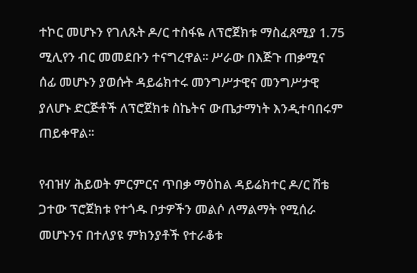ተኮር መሆኑን የገለጹት ዶ/ር ተስፋዬ ለፕሮጀክቱ ማስፈጸሚያ 1.75 ሚሊየን ብር መመደቡን ተናግረዋል፡፡ ሥራው በእጅጉ ጠቃሚና ሰፊ መሆኑን ያወሱት ዳይሬክተሩ መንግሥታዊና መንግሥታዊ ያለሆኑ ድርጅቶች ለፕሮጀክቱ ስኬትና ውጤታማነት እንዲተባበሩም ጠይቀዋል፡፡

የብዝሃ ሕይወት ምርምርና ጥበቃ ማዕከል ዳይሬክተር ዶ/ር ሽቴ ጋተው ፕሮጀክቱ የተጎዱ ቦታዎችን መልሶ ለማልማት የሚሰራ መሆኑንና በተለያዩ ምክንያቶች የተራቆቱ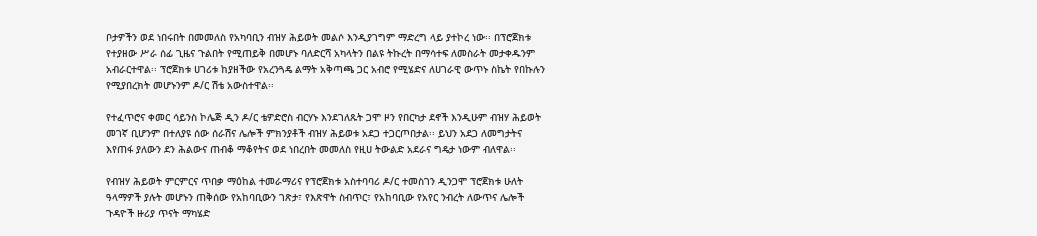ቦታዎችን ወደ ነበሩበት በመመለስ የአካባቢን ብዝሃ ሕይወት መልሶ እንዲያገግም ማድረግ ላይ ያተኮረ ነው፡፡ በፕሮጀክቱ የተያዘው ሥራ ሰፊ ጊዜና ጉልበት የሚጠይቅ በመሆኑ ባለድርሻ አካላትን በልዩ ትኩረት በማሳተፍ ለመስራት መታቀዱንም አብራርተዋል፡፡ ፕሮጀክቱ ሀገሪቱ ከያዘችው የአረንጓዴ ልማት አቅጣጫ ጋር አብሮ የሚሄድና ለሀገራዊ ውጥኑ ስኬት የበኩሉን የሚያበረክት መሆኑንም ዶ/ር ሽቴ አውስተዋል፡፡

የተፈጥሮና ቀመር ሳይንስ ኮሌጅ ዲን ዶ/ር ቴዎድሮስ ብርሃኑ እንደገለጹት ጋሞ ዞን የበርካታ ደኖች እንዲሁም ብዝሃ ሕይወት መገኛ ቢሆንም በተለያዩ ሰው ሰራሽና ሌሎች ምክንያቶች ብዝሃ ሕይወቱ አደጋ ተጋርጦበታል፡፡ ይህን አደጋ ለመግታትና  እየጠፋ ያለውን ደን ሕልውና ጠብቆ ማቆየትና ወደ ነበረበት መመለስ የዚሀ ትውልድ አደራና ግዴታ ነውም ብለዋል፡፡

የብዝሃ ሕይወት ምርምርና ጥበቃ ማዕከል ተመራማሪና የፕሮጀክቱ አስተባባሪ ዶ/ር ተመስገን ዲንጋሞ ፕሮጀክቱ ሁለት ዓላማዎች ያሉት መሆኑን ጠቅሰው የአከባቢውን ገጽታ፣ የእጽዋት ስብጥር፣ የአከባቢው የአየር ንብረት ለውጥና ሌሎች ጉዳዮች ዙሪያ ጥናት ማካሄድ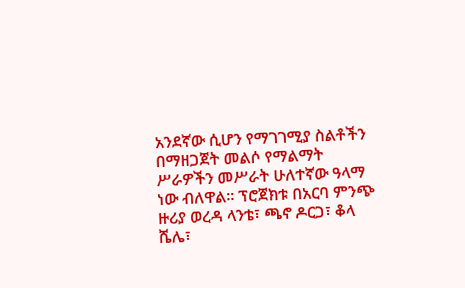አንደኛው ሲሆን የማገገሚያ ስልቶችን በማዘጋጀት መልሶ የማልማት ሥራዎችን መሥራት ሁለተኛው ዓላማ ነው ብለዋል፡፡ ፕሮጀክቱ በአርባ ምንጭ ዙሪያ ወረዳ ላንቴ፣ ጫኖ ዶርጋ፣ ቆላ ሼሌ፣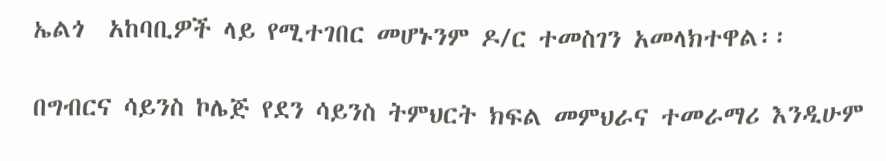ኤልጎ  አከባቢዎች ላይ የሚተገበር መሆኑንም ዶ/ር ተመስገን አመላክተዋል፡፡

በግብርና ሳይንስ ኮሌጅ የደን ሳይንስ ትምህርት ክፍል መምህራና ተመራማሪ እንዲሁም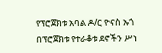የፕሮጀክቱ አባል ዶ/ር ዮናስ ኡጎ በፕሮጀክቱ የተራቆቱ ደኖችን ሥነ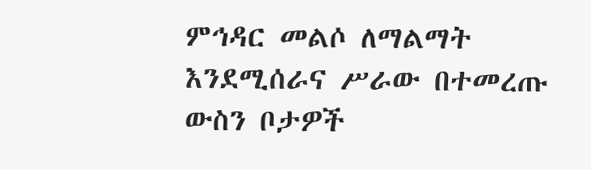ምኅዳር መልሶ ለማልማት እንደሚሰራና ሥራው በተመረጡ ውስን ቦታዎች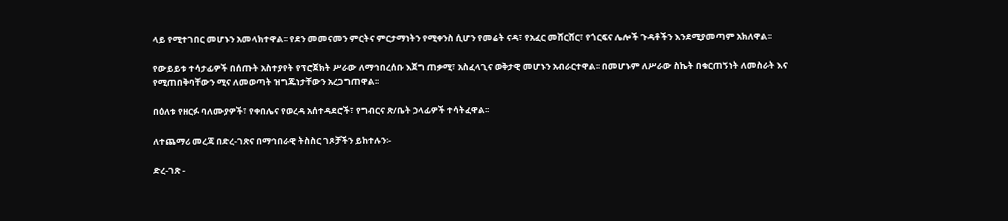ላይ የሚተገበር መሆኑን አመላክተዋል፡፡ የደን መመናመን ምርትና ምርታማነትን የሚቀንስ ሲሆን የመሬት ናዳ፣ የአፈር መሸርሸር፣ የጎርፍና ሌሎች ጉዳቶችን እንደሚያመጣም አክለዋል፡፡

የውይይቱ ተሳታፊዎች በሰጡት አስተያየት የፕሮጀክት ሥራው ለማኅበረሰቡ እጀግ ጠቃሚ፣ አስፈላጊና ወቅታዊ መሆኑን አብራርተዋል፡፡ በመሆኑም ለሥራው ስኬት በቁርጠኝነት ለመስራት እና የሚጠበቅባቸውን ሚና ለመወጣት ዝግጁነታቸውን አረጋግጠዋል፡፡

በዕለቱ የዘርፉ ባለሙያዎች፣ የቀበሌና የወረዳ አሰተዳደሮች፣ የግብርና ጽ/ቤት ኃላፊዎች ተሳትፈዋል፡፡

ለተጨማሪ መረጃ በድረ-ገጽና በማኅበራዊ ትስስር ገጾቻችን ይከተሉን፡-

ድረ-ገጽ -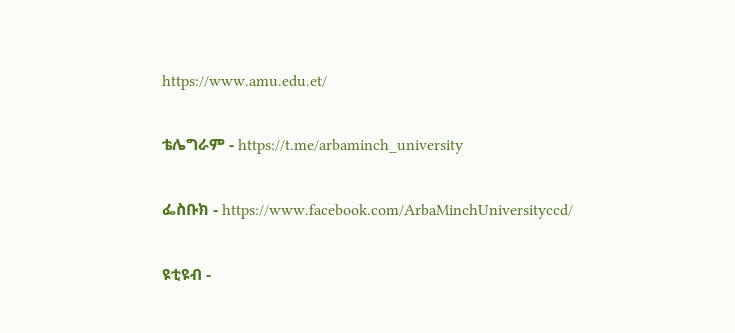https://www.amu.edu.et/

ቴሌግራም - https://t.me/arbaminch_university

ፌስቡክ - https://www.facebook.com/ArbaMinchUniversityccd/

ዩቲዩብ -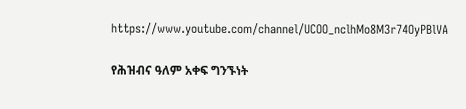https://www.youtube.com/channel/UCOO_nclhMo8M3r74OyPBlVA

የሕዝብና ዓለም አቀፍ ግንኙነት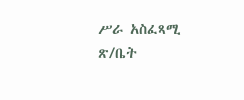ሥራ አስፈጻሚ ጽ/ቤት